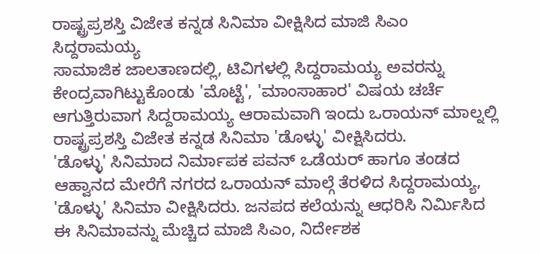ರಾಷ್ಟ್ರಪ್ರಶಸ್ತಿ ವಿಜೇತ ಕನ್ನಡ ಸಿನಿಮಾ ವೀಕ್ಷಿಸಿದ ಮಾಜಿ ಸಿಎಂ ಸಿದ್ದರಾಮಯ್ಯ
ಸಾಮಾಜಿಕ ಜಾಲತಾಣದಲ್ಲಿ, ಟಿವಿಗಳಲ್ಲಿ ಸಿದ್ದರಾಮಯ್ಯ ಅವರನ್ನು ಕೇಂದ್ರವಾಗಿಟ್ಟುಕೊಂಡು 'ಮೊಟ್ಟೆ', 'ಮಾಂಸಾಹಾರ' ವಿಷಯ ಚರ್ಚೆ ಆಗುತ್ತಿರುವಾಗ ಸಿದ್ದರಾಮಯ್ಯ ಆರಾಮವಾಗಿ ಇಂದು ಒರಾಯನ್ ಮಾಲ್ನಲ್ಲಿ ರಾಷ್ಟ್ರಪ್ರಶಸ್ತಿ ವಿಜೇತ ಕನ್ನಡ ಸಿನಿಮಾ 'ಡೊಳ್ಳು' ವೀಕ್ಷಿಸಿದರು.
'ಡೊಳ್ಳು' ಸಿನಿಮಾದ ನಿರ್ಮಾಪಕ ಪವನ್ ಒಡೆಯರ್ ಹಾಗೂ ತಂಡದ ಆಹ್ವಾನದ ಮೇರೆಗೆ ನಗರದ ಒರಾಯನ್ ಮಾಲ್ಗೆ ತೆರಳಿದ ಸಿದ್ದರಾಮಯ್ಯ, 'ಡೊಳ್ಳು' ಸಿನಿಮಾ ವೀಕ್ಷಿಸಿದರು. ಜನಪದ ಕಲೆಯನ್ನು ಆಧರಿಸಿ ನಿರ್ಮಿಸಿದ ಈ ಸಿನಿಮಾವನ್ನು ಮೆಚ್ಚಿದ ಮಾಜಿ ಸಿಎಂ, ನಿರ್ದೇಶಕ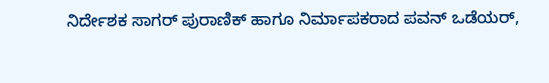ನಿರ್ದೇಶಕ ಸಾಗರ್ ಪುರಾಣಿಕ್ ಹಾಗೂ ನಿರ್ಮಾಪಕರಾದ ಪವನ್ ಒಡೆಯರ್,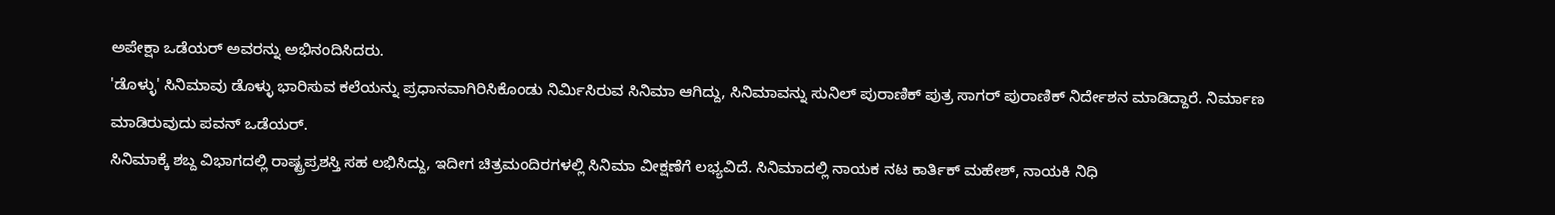ಅಪೇಕ್ಷಾ ಒಡೆಯರ್ ಅವರನ್ನು ಅಭಿನಂದಿಸಿದರು.
'ಡೊಳ್ಳು' ಸಿನಿಮಾವು ಡೊಳ್ಳು ಭಾರಿಸುವ ಕಲೆಯನ್ನು ಪ್ರಧಾನವಾಗಿರಿಸಿಕೊಂಡು ನಿರ್ಮಿಸಿರುವ ಸಿನಿಮಾ ಆಗಿದ್ದು, ಸಿನಿಮಾವನ್ನು ಸುನಿಲ್ ಪುರಾಣಿಕ್ ಪುತ್ರ ಸಾಗರ್ ಪುರಾಣಿಕ್ ನಿರ್ದೇಶನ ಮಾಡಿದ್ದಾರೆ. ನಿರ್ಮಾಣ ಮಾಡಿರುವುದು ಪವನ್ ಒಡೆಯರ್.
ಸಿನಿಮಾಕ್ಕೆ ಶಬ್ದ ವಿಭಾಗದಲ್ಲಿ ರಾಷ್ಟ್ರಪ್ರಶಸ್ತಿ ಸಹ ಲಭಿಸಿದ್ದು, ಇದೀಗ ಚಿತ್ರಮಂದಿರಗಳಲ್ಲಿ ಸಿನಿಮಾ ವೀಕ್ಷಣೆಗೆ ಲಭ್ಯವಿದೆ. ಸಿನಿಮಾದಲ್ಲಿ ನಾಯಕ ನಟ ಕಾರ್ತಿಕ್ ಮಹೇಶ್, ನಾಯಕಿ ನಿಧಿ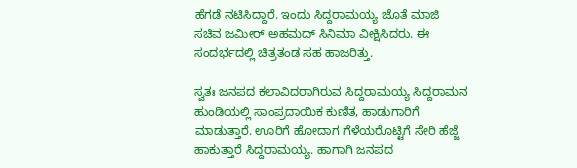ಹೆಗಡೆ ನಟಿಸಿದ್ದಾರೆ. ಇಂದು ಸಿದ್ದರಾಮಯ್ಯ ಜೊತೆ ಮಾಜಿ ಸಚಿವ ಜಮೀರ್ ಅಹಮದ್ ಸಿನಿಮಾ ವೀಕ್ಷಿಸಿದರು. ಈ ಸಂದರ್ಭದಲ್ಲಿ ಚಿತ್ರತಂಡ ಸಹ ಹಾಜರಿತ್ತು.

ಸ್ವತಃ ಜನಪದ ಕಲಾವಿದರಾಗಿರುವ ಸಿದ್ದರಾಮಯ್ಯ ಸಿದ್ದರಾಮನ ಹುಂಡಿಯಲ್ಲಿ ಸಾಂಪ್ರದಾಯಿಕ ಕುಣಿತ, ಹಾಡುಗಾರಿಗೆ ಮಾಡುತ್ತಾರೆ. ಊರಿಗೆ ಹೋದಾಗ ಗೆಳೆಯರೊಟ್ಟಿಗೆ ಸೇರಿ ಹೆಜ್ಜೆ ಹಾಕುತ್ತಾರೆ ಸಿದ್ದರಾಮಯ್ಯ. ಹಾಗಾಗಿ ಜನಪದ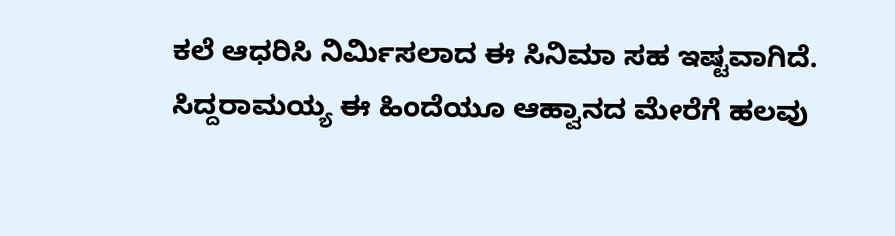ಕಲೆ ಆಧರಿಸಿ ನಿರ್ಮಿಸಲಾದ ಈ ಸಿನಿಮಾ ಸಹ ಇಷ್ಟವಾಗಿದೆ.
ಸಿದ್ದರಾಮಯ್ಯ ಈ ಹಿಂದೆಯೂ ಆಹ್ವಾನದ ಮೇರೆಗೆ ಹಲವು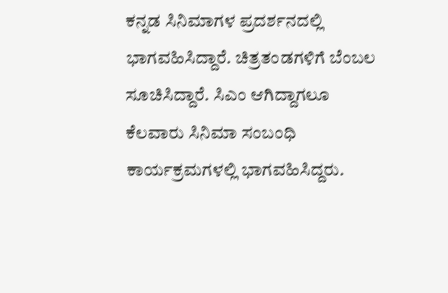ಕನ್ನಡ ಸಿನಿಮಾಗಳ ಪ್ರದರ್ಶನದಲ್ಲಿ ಭಾಗವಹಿಸಿದ್ದಾರೆ. ಚಿತ್ರತಂಡಗಳಿಗೆ ಬೆಂಬಲ ಸೂಚಿಸಿದ್ದಾರೆ. ಸಿಎಂ ಆಗಿದ್ದಾಗಲೂ ಕೆಲವಾರು ಸಿನಿಮಾ ಸಂಬಂಧಿ ಕಾರ್ಯಕ್ರಮಗಳಲ್ಲಿ ಭಾಗವಹಿಸಿದ್ದರು.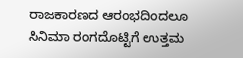ರಾಜಕಾರಣದ ಆರಂಭದಿಂದಲೂ ಸಿನಿಮಾ ರಂಗದೊಟ್ಟಿಗೆ ಉತ್ತಮ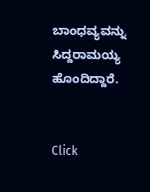ಬಾಂಧವ್ಯವನ್ನು ಸಿದ್ದರಾಮಯ್ಯ ಹೊಂದಿದ್ದಾರೆ.


Click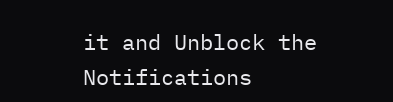it and Unblock the Notifications